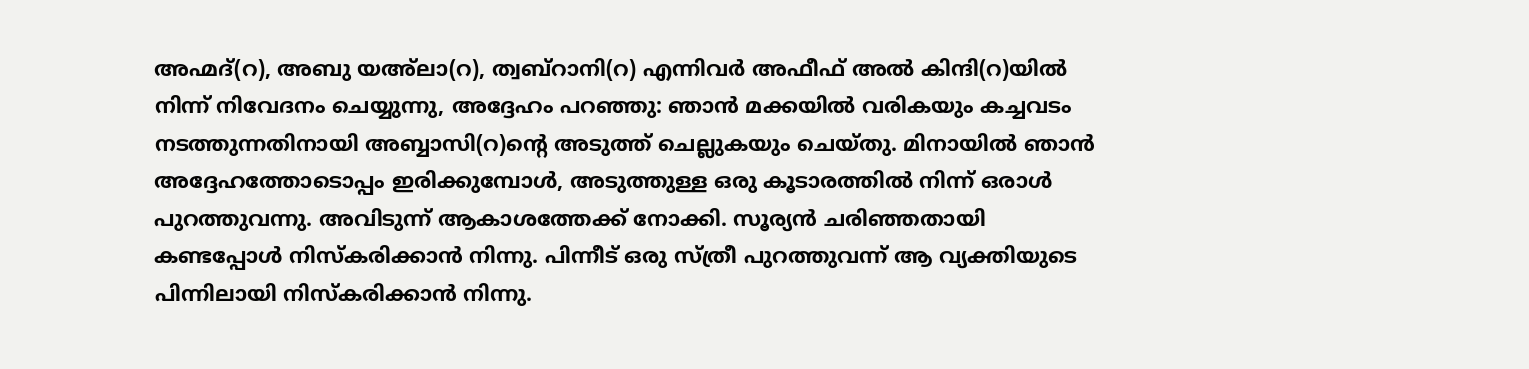അഹ്മദ്(റ), അബു യഅ്ലാ(റ), ത്വബ്റാനി(റ) എന്നിവർ അഫീഫ് അൽ കിന്ദി(റ)യിൽ നിന്ന് നിവേദനം ചെയ്യുന്നു, അദ്ദേഹം പറഞ്ഞു: ഞാൻ മക്കയിൽ വരികയും കച്ചവടം നടത്തുന്നതിനായി അബ്ബാസി(റ)ന്റെ അടുത്ത് ചെല്ലുകയും ചെയ്തു. മിനായിൽ ഞാൻ അദ്ദേഹത്തോടൊപ്പം ഇരിക്കുമ്പോൾ, അടുത്തുള്ള ഒരു കൂടാരത്തിൽ നിന്ന് ഒരാൾ പുറത്തുവന്നു. അവിടുന്ന് ആകാശത്തേക്ക് നോക്കി. സൂര്യൻ ചരിഞ്ഞതായി കണ്ടപ്പോൾ നിസ്കരിക്കാൻ നിന്നു. പിന്നീട് ഒരു സ്ത്രീ പുറത്തുവന്ന് ആ വ്യക്തിയുടെ പിന്നിലായി നിസ്കരിക്കാൻ നിന്നു.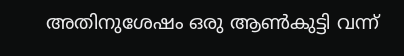അതിനുശേഷം ഒരു ആൺകുട്ടി വന്ന്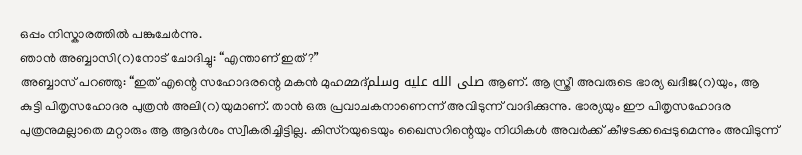ഒപ്പം നിസ്കാരത്തിൽ പങ്കുചേർന്നു.
ഞാൻ അബ്ബാസി(റ)നോട് ചോദിച്ചു: “എന്താണ് ഇത്?”
അബ്ബാസ് പറഞ്ഞു: “ഇത് എന്റെ സഹോദരന്റെ മകൻ മുഹമ്മദ്صلى الله عليه وسلم ആണ്. ആ സ്ത്രീ അവരുടെ ഭാര്യ ഖദീജ(റ)യും, ആ കുട്ടി പിതൃസഹോദര പുത്രൻ അലി(റ)യുമാണ്. താൻ ഒരു പ്രവാചകനാണെന്ന് അവിടുന്ന് വാദിക്കുന്നു. ഭാര്യയും ഈ പിതൃസഹോദര പുത്രനുമല്ലാതെ മറ്റാരും ആ ആദർശം സ്വീകരിച്ചിട്ടില്ല. കിസ്റയുടെയും ഖൈസറിന്റെയും നിധികൾ അവർക്ക് കീഴടക്കപ്പെടുമെന്നും അവിടുന്ന്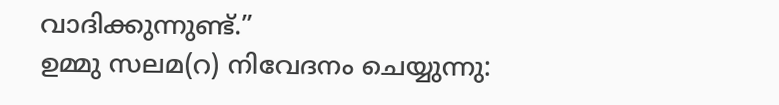വാദിക്കുന്നുണ്ട്.”
ഉമ്മു സലമ(റ) നിവേദനം ചെയ്യുന്നു: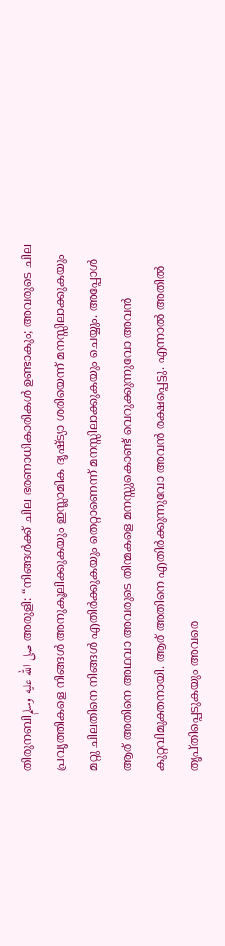തിരുനബിصلى الله عليه وسلم അരുളി: “നിങ്ങൾക്ക് ചില ഭരണാധികാരികൾ ഉണ്ടാകും; അവരുടെ ചില പ്രവൃത്തികളെ നിങ്ങൾ അനുകൂലിക്കുകയും ഇസ്ലാമിക ദൃഷ്ട്യാ ശരിയെന്ന് മനസ്സിലാക്കുകയും മറ്റു ചിലതിനെ നിങ്ങൾ എതിർക്കുകയും തെറ്റാണെന്ന് മനസ്സിലാക്കുകയും ചെയ്യും. അപ്പോൾ ആര് അതിനെ അഥവാ അവരുടെ തിന്മകളെ മനസ്സുകൊണ്ട് വെറുക്കുന്നുവോ അവൻ കുറ്റവിമുക്തനായി. ആര് അതിനെ എതിർക്കുന്നുവോ അവൻ രക്ഷപ്പെട്ടു. എന്നാൽ അതിൽ തൃപ്തിപ്പെടുകയും അവരെ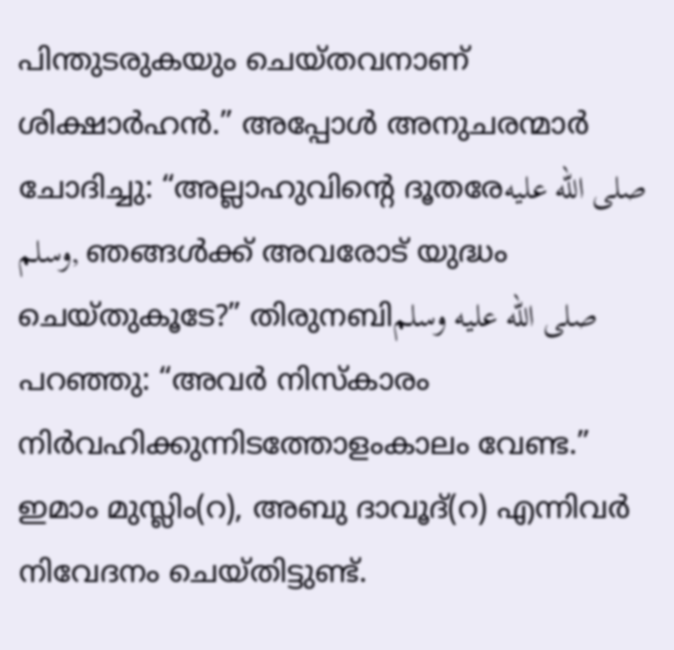പിന്തുടരുകയും ചെയ്തവനാണ് ശിക്ഷാർഹൻ.” അപ്പോൾ അനുചരന്മാർ ചോദിച്ചു: “അല്ലാഹുവിന്റെ ദൂതരേصلى الله عليه وسلم, ഞങ്ങൾക്ക് അവരോട് യുദ്ധം ചെയ്തുകൂടേ?” തിരുനബിصلى الله عليه وسلم പറഞ്ഞു: “അവർ നിസ്കാരം നിർവഹിക്കുന്നിടത്തോളംകാലം വേണ്ട.” ഇമാം മുസ്ലിം(റ), അബു ദാവൂദ്(റ) എന്നിവർ നിവേദനം ചെയ്തിട്ടുണ്ട്.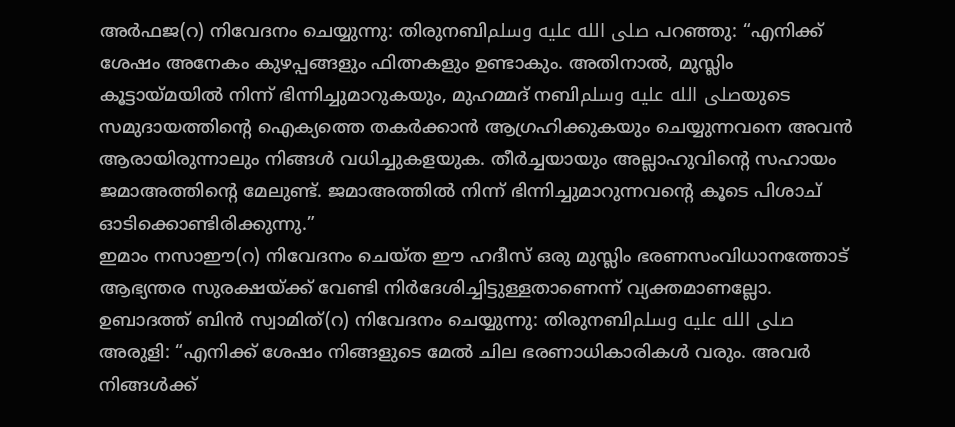അർഫജ(റ) നിവേദനം ചെയ്യുന്നു: തിരുനബിصلى الله عليه وسلم പറഞ്ഞു: “എനിക്ക് ശേഷം അനേകം കുഴപ്പങ്ങളും ഫിത്നകളും ഉണ്ടാകും. അതിനാൽ, മുസ്ലിം കൂട്ടായ്മയിൽ നിന്ന് ഭിന്നിച്ചുമാറുകയും, മുഹമ്മദ് നബിصلى الله عليه وسلمയുടെ സമുദായത്തിന്റെ ഐക്യത്തെ തകർക്കാൻ ആഗ്രഹിക്കുകയും ചെയ്യുന്നവനെ അവൻ ആരായിരുന്നാലും നിങ്ങൾ വധിച്ചുകളയുക. തീർച്ചയായും അല്ലാഹുവിന്റെ സഹായം ജമാഅത്തിന്റെ മേലുണ്ട്. ജമാഅത്തിൽ നിന്ന് ഭിന്നിച്ചുമാറുന്നവന്റെ കൂടെ പിശാച് ഓടിക്കൊണ്ടിരിക്കുന്നു.”
ഇമാം നസാഈ(റ) നിവേദനം ചെയ്ത ഈ ഹദീസ് ഒരു മുസ്ലിം ഭരണസംവിധാനത്തോട് ആഭ്യന്തര സുരക്ഷയ്ക്ക് വേണ്ടി നിർദേശിച്ചിട്ടുള്ളതാണെന്ന് വ്യക്തമാണല്ലോ.
ഉബാദത്ത് ബിൻ സ്വാമിത്(റ) നിവേദനം ചെയ്യുന്നു: തിരുനബിصلى الله عليه وسلم അരുളി: “എനിക്ക് ശേഷം നിങ്ങളുടെ മേൽ ചില ഭരണാധികാരികൾ വരും. അവർ നിങ്ങൾക്ക്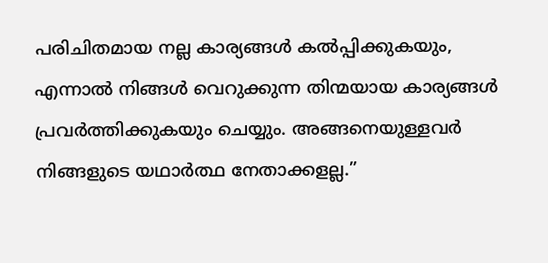പരിചിതമായ നല്ല കാര്യങ്ങൾ കൽപ്പിക്കുകയും, എന്നാൽ നിങ്ങൾ വെറുക്കുന്ന തിന്മയായ കാര്യങ്ങൾ പ്രവർത്തിക്കുകയും ചെയ്യും. അങ്ങനെയുള്ളവർ നിങ്ങളുടെ യഥാർത്ഥ നേതാക്കളല്ല.”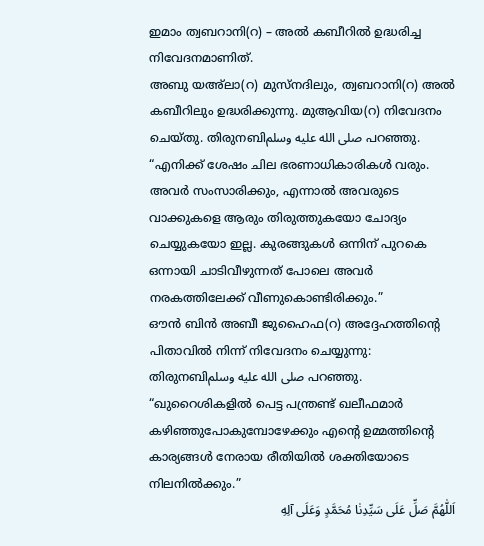ഇമാം ത്വബറാനി(റ) – അൽ കബീറിൽ ഉദ്ധരിച്ച നിവേദനമാണിത്.
അബു യഅ്ലാ(റ) മുസ്നദിലും, ത്വബറാനി(റ) അൽ കബീറിലും ഉദ്ധരിക്കുന്നു. മുആവിയ(റ) നിവേദനം ചെയ്തു. തിരുനബിصلى الله عليه وسلم പറഞ്ഞു. “എനിക്ക് ശേഷം ചില ഭരണാധികാരികൾ വരും. അവർ സംസാരിക്കും, എന്നാൽ അവരുടെ വാക്കുകളെ ആരും തിരുത്തുകയോ ചോദ്യം ചെയ്യുകയോ ഇല്ല. കുരങ്ങുകൾ ഒന്നിന് പുറകെ ഒന്നായി ചാടിവീഴുന്നത് പോലെ അവർ നരകത്തിലേക്ക് വീണുകൊണ്ടിരിക്കും.”
ഔൻ ബിൻ അബീ ജുഹൈഫ(റ) അദ്ദേഹത്തിന്റെ പിതാവിൽ നിന്ന് നിവേദനം ചെയ്യുന്നു: തിരുനബിصلى الله عليه وسلم പറഞ്ഞു. “ഖുറൈശികളിൽ പെട്ട പന്ത്രണ്ട് ഖലീഫമാർ കഴിഞ്ഞുപോകുമ്പോഴേക്കും എന്റെ ഉമ്മത്തിന്റെ കാര്യങ്ങൾ നേരായ രീതിയിൽ ശക്തിയോടെ നിലനിൽക്കും.”
اَللّٰهُمَّ صَلِّ عَلَى سَيِّدِنٰا مُحَمَّدٍ وَعَلَى آلِهِ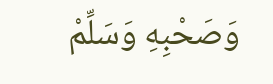وَصَحْبِهِ وَسَلِّمْ